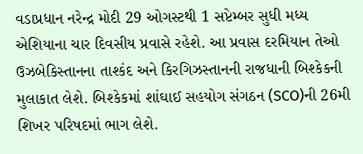વડાપ્રધાન નરેન્દ્ર મોદી 29 ઓગસ્ટથી 1 સપ્ટેમ્બર સુધી મધ્ય એશિયાના ચાર દિવસીય પ્રવાસે રહેશે. આ પ્રવાસ દરમિયાન તેઓ ઉઝબેકિસ્તાનના તાશ્કંદ અને કિરગિઝસ્તાનની રાજધાની બિશ્કેકની મુલાકાત લેશે. બિશ્કેકમાં શાંઘાઈ સહયોગ સંગઠન (SCO)ની 26મી શિખર પરિષદમાં ભાગ લેશે.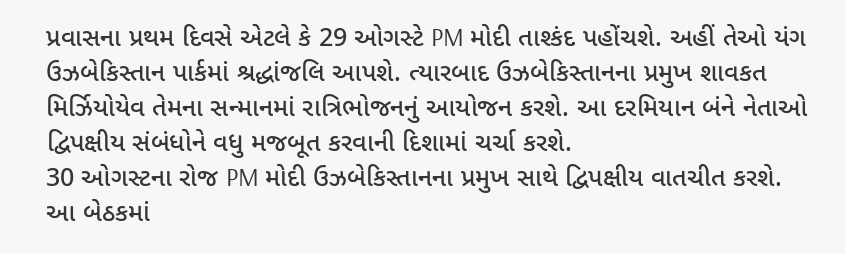પ્રવાસના પ્રથમ દિવસે એટલે કે 29 ઓગસ્ટે PM મોદી તાશ્કંદ પહોંચશે. અહીં તેઓ યંગ ઉઝબેકિસ્તાન પાર્કમાં શ્રદ્ધાંજલિ આપશે. ત્યારબાદ ઉઝબેકિસ્તાનના પ્રમુખ શાવકત મિર્ઝિયોયેવ તેમના સન્માનમાં રાત્રિભોજનનું આયોજન કરશે. આ દરમિયાન બંને નેતાઓ દ્વિપક્ષીય સંબંધોને વધુ મજબૂત કરવાની દિશામાં ચર્ચા કરશે.
30 ઓગસ્ટના રોજ PM મોદી ઉઝબેકિસ્તાનના પ્રમુખ સાથે દ્વિપક્ષીય વાતચીત કરશે. આ બેઠકમાં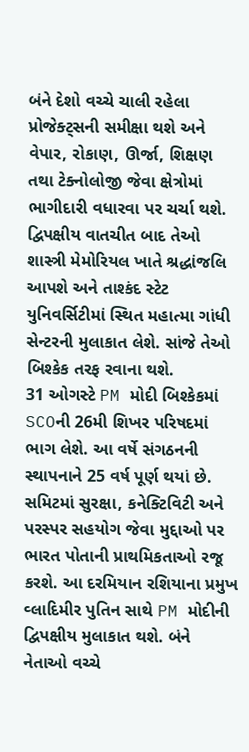બંને દેશો વચ્ચે ચાલી રહેલા પ્રોજેક્ટ્સની સમીક્ષા થશે અને વેપાર, રોકાણ, ઊર્જા, શિક્ષણ તથા ટેક્નોલોજી જેવા ક્ષેત્રોમાં ભાગીદારી વધારવા પર ચર્ચા થશે. દ્વિપક્ષીય વાતચીત બાદ તેઓ શાસ્ત્રી મેમોરિયલ ખાતે શ્રદ્ધાંજલિ આપશે અને તાશ્કંદ સ્ટેટ યુનિવર્સિટીમાં સ્થિત મહાત્મા ગાંધી સેન્ટરની મુલાકાત લેશે. સાંજે તેઓ બિશ્કેક તરફ રવાના થશે.
31 ઓગસ્ટે PM મોદી બિશ્કેકમાં SCOની 26મી શિખર પરિષદમાં ભાગ લેશે. આ વર્ષે સંગઠનની સ્થાપનાને 25 વર્ષ પૂર્ણ થયાં છે. સમિટમાં સુરક્ષા, કનેક્ટિવિટી અને પરસ્પર સહયોગ જેવા મુદ્દાઓ પર ભારત પોતાની પ્રાથમિકતાઓ રજૂ કરશે. આ દરમિયાન રશિયાના પ્રમુખ વ્લાદિમીર પુતિન સાથે PM મોદીની દ્વિપક્ષીય મુલાકાત થશે. બંને નેતાઓ વચ્ચે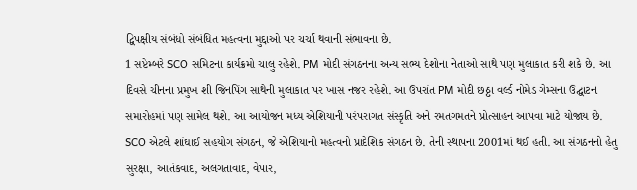દ્વિપક્ષીય સંબંધો સંબંધિત મહત્વના મુદ્દાઓ પર ચર્ચા થવાની સંભાવના છે.
1 સપ્ટેમ્બરે SCO સમિટના કાર્યક્રમો ચાલુ રહેશે. PM મોદી સંગઠનના અન્ય સભ્ય દેશોના નેતાઓ સાથે પણ મુલાકાત કરી શકે છે. આ દિવસે ચીનના પ્રમુખ શી જિનપિંગ સાથેની મુલાકાત પર ખાસ નજર રહેશે. આ ઉપરાંત PM મોદી છઠ્ઠા વર્લ્ડ નોમેડ ગેમ્સના ઉદ્ઘાટન સમારોહમાં પણ સામેલ થશે. આ આયોજન મધ્ય એશિયાની પરંપરાગત સંસ્કૃતિ અને રમતગમતને પ્રોત્સાહન આપવા માટે યોજાય છે.
SCO એટલે શાંઘાઈ સહયોગ સંગઠન, જે એશિયાનો મહત્વનો પ્રાદેશિક સંગઠન છે. તેની સ્થાપના 2001માં થઈ હતી. આ સંગઠનનો હેતુ સુરક્ષા, આતંકવાદ, અલગતાવાદ, વેપાર,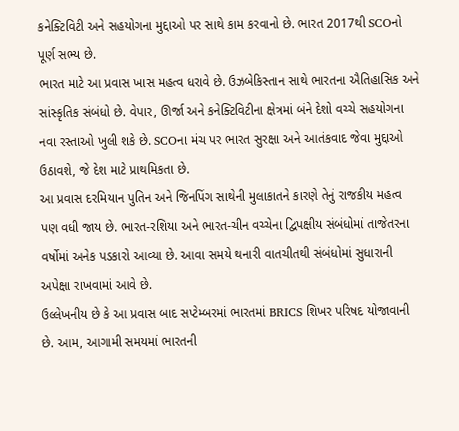કનેક્ટિવિટી અને સહયોગના મુદ્દાઓ પર સાથે કામ કરવાનો છે. ભારત 2017થી SCOનો પૂર્ણ સભ્ય છે.
ભારત માટે આ પ્રવાસ ખાસ મહત્વ ધરાવે છે. ઉઝબેકિસ્તાન સાથે ભારતના ઐતિહાસિક અને સાંસ્કૃતિક સંબંધો છે. વેપાર, ઊર્જા અને કનેક્ટિવિટીના ક્ષેત્રમાં બંને દેશો વચ્ચે સહયોગના નવા રસ્તાઓ ખુલી શકે છે. SCOના મંચ પર ભારત સુરક્ષા અને આતંકવાદ જેવા મુદ્દાઓ ઉઠાવશે, જે દેશ માટે પ્રાથમિકતા છે.
આ પ્રવાસ દરમિયાન પુતિન અને જિનપિંગ સાથેની મુલાકાતને કારણે તેનું રાજકીય મહત્વ પણ વધી જાય છે. ભારત-રશિયા અને ભારત-ચીન વચ્ચેના દ્વિપક્ષીય સંબંધોમાં તાજેતરના વર્ષોમાં અનેક પડકારો આવ્યા છે. આવા સમયે થનારી વાતચીતથી સંબંધોમાં સુધારાની અપેક્ષા રાખવામાં આવે છે.
ઉલ્લેખનીય છે કે આ પ્રવાસ બાદ સપ્ટેમ્બરમાં ભારતમાં BRICS શિખર પરિષદ યોજાવાની છે. આમ, આગામી સમયમાં ભારતની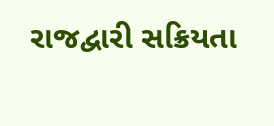રાજદ્વારી સક્રિયતા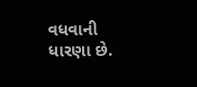વધવાની ધારણા છે.